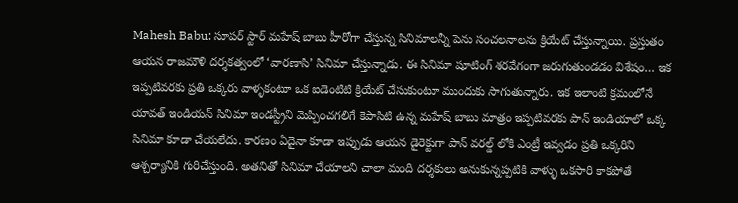Mahesh Babu: సూపర్ స్టార్ మహేష్ బాబు హీరోగా చేస్తున్న సినిమాలన్నీ పెను సంచలనాలను క్రియేట్ చేస్తున్నాయి. ప్రస్తుతం ఆయన రాజమౌళి దర్శకత్వంలో ‘వారణాసి’ సినిమా చేస్తున్నాడు. ఈ సినిమా షూటింగ్ శరవేగంగా జరుగుతుండడం విశేషం… ఇక ఇప్పటివరకు ప్రతి ఒక్కరు వాళ్ళకంటూ ఒక ఐడెంటిటి క్రియేట్ చేసుకుంటూ ముందుకు సాగుతున్నారు. ఇక ఇలాంటి క్రమంలోనే యావత్ ఇండియన్ సినిమా ఇండస్ట్రీని మెప్పించగలిగే కెపాసిటి ఉన్న మహేష్ బాబు మాత్రం ఇప్పటివరకు పాన్ ఇండియాలో ఒక్క సినిమా కూడా చేయలేదు. కారణం ఏదైనా కూడా ఇప్పుడు ఆయన డైరెక్టుగా పాన్ వరల్డ్ లోకి ఎంట్రీ ఇవ్వడం ప్రతి ఒక్కరిని ఆశ్చర్యానికి గురిచేస్తుంది. అతనితో సినిమా చేయాలని చాలా మంది దర్శకులు అనుకున్నప్పటికి వాళ్ళు ఒకసారి కాకపోతే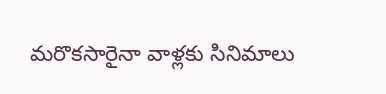మరొకసారైనా వాళ్లకు సినిమాలు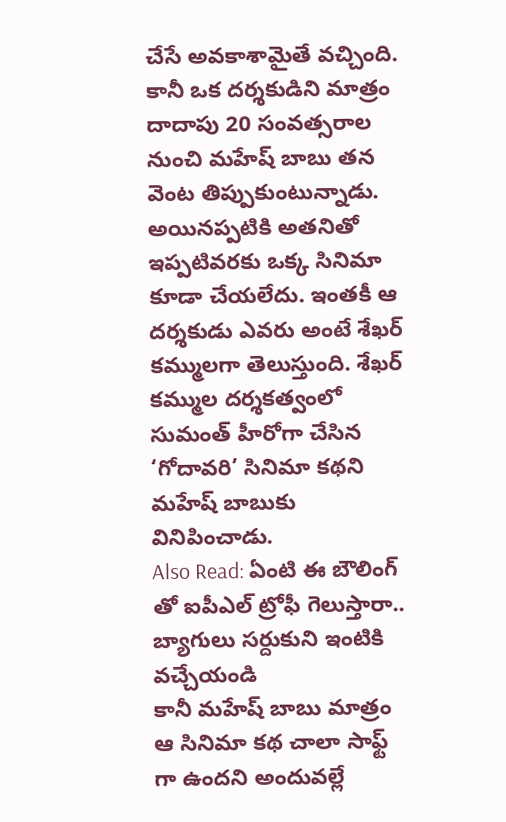చేసే అవకాశామైతే వచ్చింది. కానీ ఒక దర్శకుడిని మాత్రం దాదాపు 20 సంవత్సరాల నుంచి మహేష్ బాబు తన వెంట తిప్పుకుంటున్నాడు. అయినప్పటికి అతనితో ఇప్పటివరకు ఒక్క సినిమా కూడా చేయలేదు. ఇంతకీ ఆ దర్శకుడు ఎవరు అంటే శేఖర్ కమ్ములగా తెలుస్తుంది. శేఖర్ కమ్ముల దర్శకత్వంలో సుమంత్ హీరోగా చేసిన ‘గోదావరి’ సినిమా కథని మహేష్ బాబుకు వినిపించాడు.
Also Read: ఏంటి ఈ బౌలింగ్ తో ఐపీఎల్ ట్రోఫీ గెలుస్తారా.. బ్యాగులు సర్దుకుని ఇంటికి వచ్చేయండి
కానీ మహేష్ బాబు మాత్రం ఆ సినిమా కథ చాలా సాఫ్ట్ గా ఉందని అందువల్లే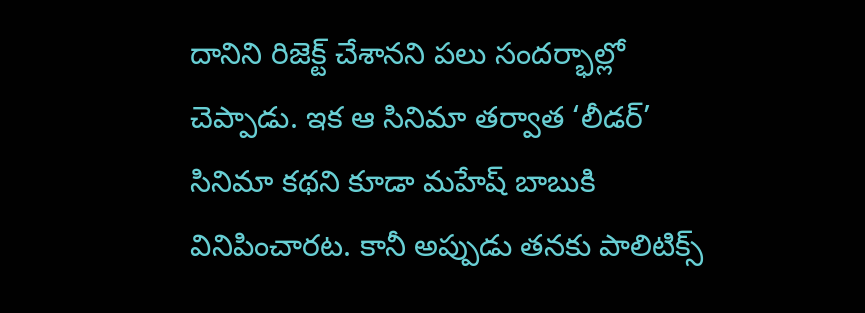దానిని రిజెక్ట్ చేశానని పలు సందర్భాల్లో చెప్పాడు. ఇక ఆ సినిమా తర్వాత ‘లీడర్’ సినిమా కథని కూడా మహేష్ బాబుకి వినిపించారట. కానీ అప్పుడు తనకు పాలిటిక్స్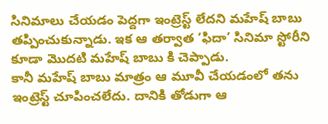సినిమాలు చేయడం పెద్దగా ఇంట్రెస్ట్ లేదని మహేష్ బాబు తప్పించుకున్నాడు. ఇక ఆ తర్వాత ‘ఫిదా’ సినిమా స్టోరీని కూడా మొదటి మహేష్ బాబు కి చెప్పాడు.
కానీ మహేష్ బాబు మాత్రం ఆ మూవీ చేయడంలో తను ఇంట్రెస్ట్ చూపించలేదు. దానికి తోడుగా ఆ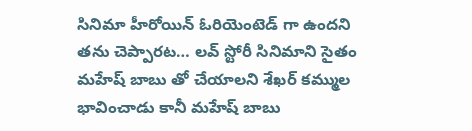సినిమా హీరోయిన్ ఓరియెంటెడ్ గా ఉందని తను చెప్పారట… లవ్ స్టోరీ సినిమాని సైతం మహేష్ బాబు తో చేయాలని శేఖర్ కమ్ముల భావించాడు కానీ మహేష్ బాబు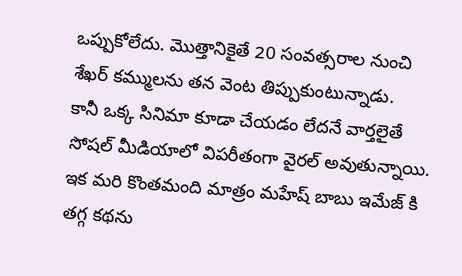ఒప్పుకోలేదు. మొత్తానికైతే 20 సంవత్సరాల నుంచి శేఖర్ కమ్ములను తన వెంట తిప్పుకుంటున్నాడు.
కానీ ఒక్క సినిమా కూడా చేయడం లేదనే వార్తలైతే సోషల్ మీడియాలో విపరీతంగా వైరల్ అవుతున్నాయి. ఇక మరి కొంతమంది మాత్రం మహేష్ బాబు ఇమేజ్ కి తగ్గ కథను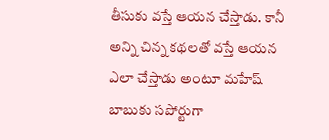తీసుకు వస్తే ఆయన చేస్తాడు. కానీ అన్ని చిన్న కథలతో వస్తే ఆయన ఎలా చేస్తాడు అంటూ మహేష్ బాబుకు సపోర్టుగా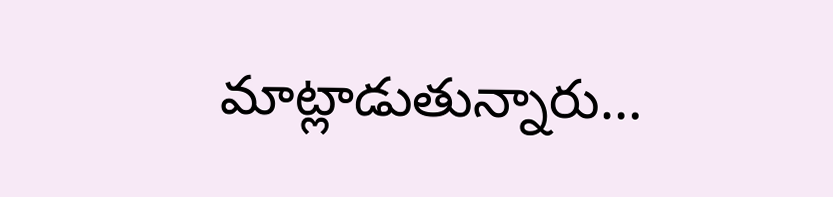మాట్లాడుతున్నారు…